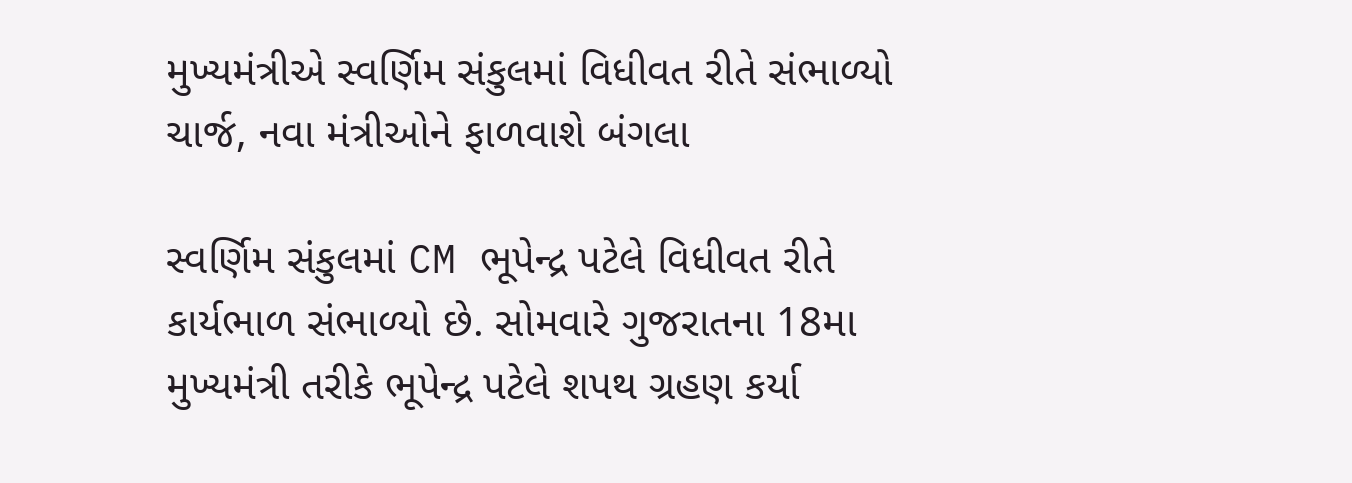મુખ્યમંત્રીએ સ્વર્ણિમ સંકુલમાં વિધીવત રીતે સંભાળ્યો ચાર્જ, નવા મંત્રીઓને ફાળવાશે બંગલા

સ્વર્ણિમ સંકુલમાં CM ભૂપેન્દ્ર પટેલે વિધીવત રીતે કાર્યભાળ સંભાળ્યો છે. સોમવારે ગુજરાતના 18મા મુખ્યમંત્રી તરીકે ભૂપેન્દ્ર પટેલે શપથ ગ્રહણ કર્યા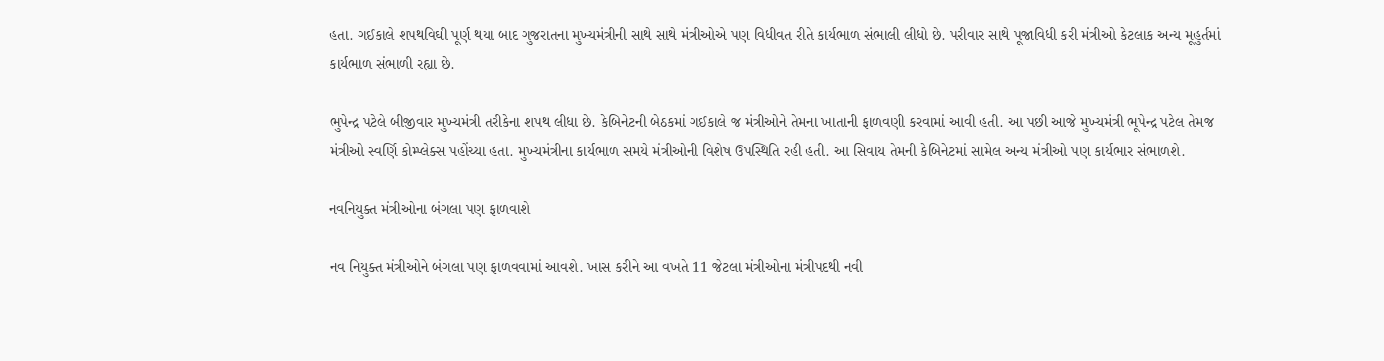હતા. ગઈકાલે શપથવિઘી પૂર્ણ થયા બાદ ગુજરાતના મુખ્યમંત્રીની સાથે સાથે મંત્રીઓએ પણ વિધીવત રીતે કાર્યભાળ સંભાલી લીધો છે. પરીવાર સાથે પૂજાવિધી કરી મંત્રીઓ કેટલાક અન્ય મૂહુર્તમાં કાર્યભાળ સંભાળી રહ્યા છે.

ભુપેન્દ્ર પટેલે બીજીવાર મુખ્યમંત્રી તરીકેના શપથ લીધા છે. કેબિનેટની બેઠકમાં ગઈકાલે જ મંત્રીઓને તેમના ખાતાની ફાળવણી કરવામાં આવી હતી. આ પછી આજે મુખ્યમંત્રી ભૂપેન્દ્ર પટેલ તેમજ મંત્રીઓ સ્વર્ણિ કોમ્પ્લેક્સ પહોંચ્યા હતા. મુખ્યમંત્રીના કાર્યભાળ સમયે મંત્રીઓની વિશેષ ઉપસ્થિતિ રહી હતી. આ સિવાય તેમની કેબિનેટમાં સામેલ અન્ય મંત્રીઓ પણ કાર્યભાર સંભાળશે.

નવનિયુક્ત મંત્રીઓના બંગલા પણ ફાળવાશે

નવ નિયુક્ત મંત્રીઓને બંગલા પણ ફાળવવામાં આવશે. ખાસ કરીને આ વખતે 11 જેટલા મંત્રીઓના મંત્રીપદથી નવી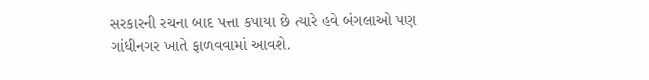સરકારની રચના બાદ પત્તા કપાયા છે ત્યારે હવે બંગલાઓ પણ ગાંધીનગર ખાતે ફાળવવામાં આવશે.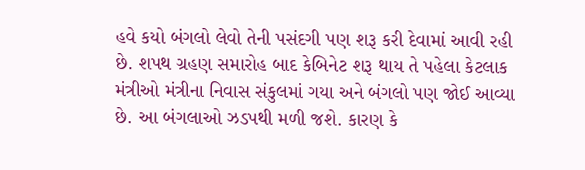હવે કયો બંગલો લેવો તેની પસંદગી પણ શરૂ કરી દેવામાં આવી રહી છે. શપથ ગ્રહણ સમારોહ બાદ કેબિનેટ શરૂ થાય તે પહેલા કેટલાક મંત્રીઓ મંત્રીના નિવાસ સંકુલમાં ગયા અને બંગલો પણ જોઈ આવ્યા છે. આ બંગલાઓ ઝડપથી મળી જશે. કારણ કે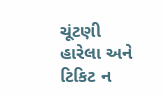ચૂંટણી હારેલા અને ટિકિટ ન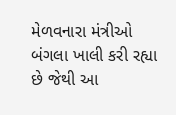મેળવનારા મંત્રીઓ બંગલા ખાલી કરી રહ્યા છે જેથી આ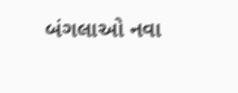બંગલાઓ નવા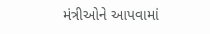મંત્રીઓને આપવામાં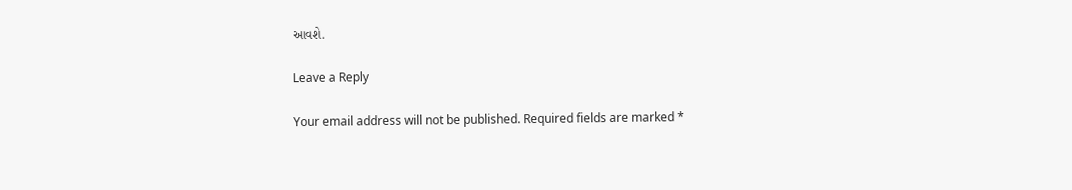આવશે.

Leave a Reply

Your email address will not be published. Required fields are marked *